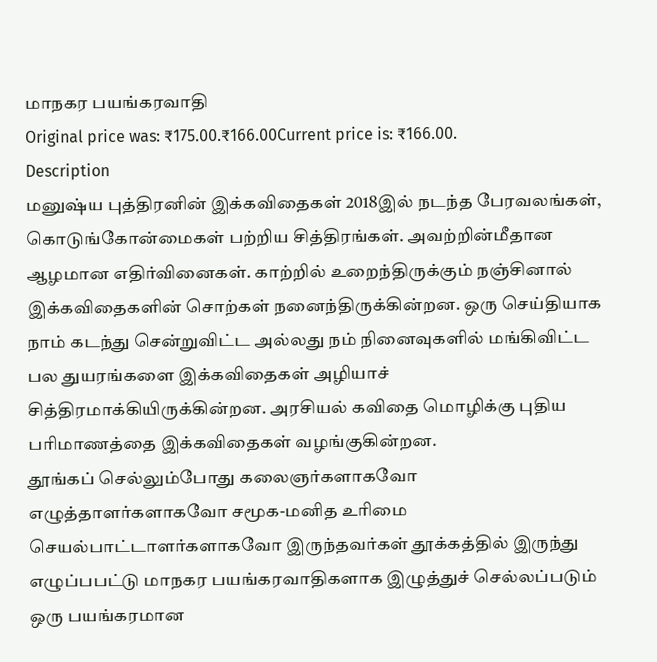மாநகர பயங்கரவாதி
Original price was: ₹175.00.₹166.00Current price is: ₹166.00.
Description
மனுஷ்ய புத்திரனின் இக்கவிதைகள் 2018இல் நடந்த பேரவலங்கள், கொடுங்கோன்மைகள் பற்றிய சித்திரங்கள். அவற்றின்மீதான ஆழமான எதிர்வினைகள். காற்றில் உறைந்திருக்கும் நஞ்சினால் இக்கவிதைகளின் சொற்கள் நனைந்திருக்கின்றன. ஒரு செய்தியாக நாம் கடந்து சென்றுவிட்ட அல்லது நம் நினைவுகளில் மங்கிவிட்ட பல துயரங்களை இக்கவிதைகள் அழியாச் சித்திரமாக்கியிருக்கின்றன. அரசியல் கவிதை மொழிக்கு புதிய பரிமாணத்தை இக்கவிதைகள் வழங்குகின்றன.
தூங்கப் செல்லும்போது கலைஞர்களாகவோ எழுத்தாளர்களாகவோ சமூக-மனித உரிமை செயல்பாட்டாளர்களாகவோ இருந்தவர்கள் தூக்கத்தில் இருந்து எழுப்பபட்டு மாநகர பயங்கரவாதிகளாக இழுத்துச் செல்லப்படும் ஒரு பயங்கரமான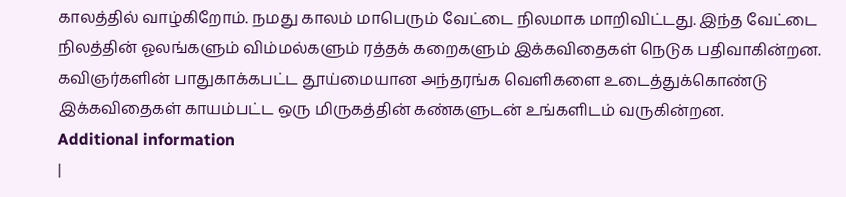காலத்தில் வாழ்கிறோம். நமது காலம் மாபெரும் வேட்டை நிலமாக மாறிவிட்டது. இந்த வேட்டை நிலத்தின் ஓலங்களும் விம்மல்களும் ரத்தக் கறைகளும் இக்கவிதைகள் நெடுக பதிவாகின்றன. கவிஞர்களின் பாதுகாக்கபட்ட தூய்மையான அந்தரங்க வெளிகளை உடைத்துக்கொண்டு இக்கவிதைகள் காயம்பட்ட ஒரு மிருகத்தின் கண்களுடன் உங்களிடம் வருகின்றன.
Additional information
|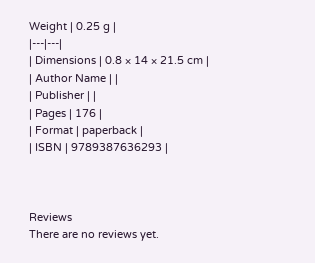Weight | 0.25 g |
|---|---|
| Dimensions | 0.8 × 14 × 21.5 cm |
| Author Name | |
| Publisher | |
| Pages | 176 |
| Format | paperback |
| ISBN | 9789387636293 |



Reviews
There are no reviews yet.